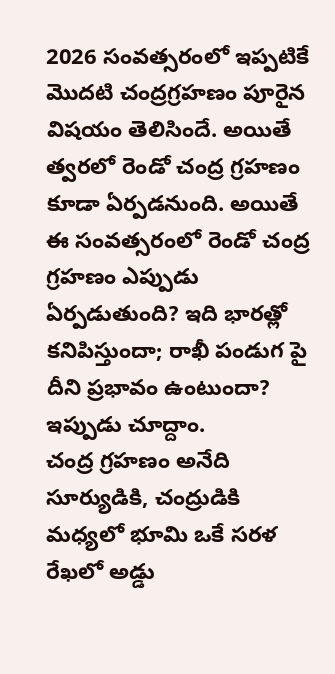2026 సంవత్సరంలో ఇప్పటికే మొదటి చంద్రగ్రహణం పూరైన విషయం తెలిసిందే. అయితే త్వరలో రెండో చంద్ర గ్రహణం కూడా ఏర్పడనుంది. అయితే ఈ సంవత్సరంలో రెండో చంద్ర గ్రహణం ఎప్పుడు ఏర్పడుతుంది? ఇది భారత్లో కనిపిస్తుందా; రాఖీ పండుగ పై దీని ప్రభావం ఉంటుందా? ఇప్పుడు చూద్దాం.
చంద్ర గ్రహణం అనేది సూర్యుడికి, చంద్రుడికి మధ్యలో భూమి ఒకే సరళ రేఖలో అడ్డు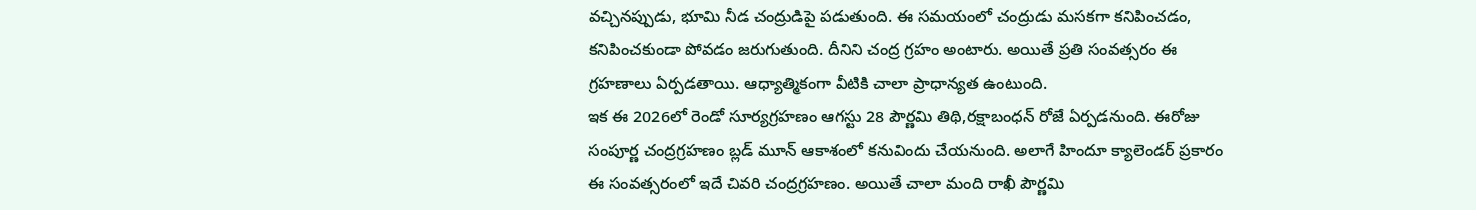వచ్చినప్పుడు, భూమి నీడ చంద్రుడిపై పడుతుంది. ఈ సమయంలో చంద్రుడు మసకగా కనిపించడం, కనిపించకుండా పోవడం జరుగుతుంది. దీనిని చంద్ర గ్రహం అంటారు. అయితే ప్రతి సంవత్సరం ఈ గ్రహణాలు ఏర్పడతాయి. ఆధ్యాత్మికంగా వీటికి చాలా ప్రాధాన్యత ఉంటుంది.
ఇక ఈ 2026లో రెండో సూర్యగ్రహణం ఆగస్టు 28 పౌర్ణమి తిథి,రక్షాబంధన్ రోజే ఏర్పడనుంది. ఈరోజు సంపూర్ణ చంద్రగ్రహణం బ్లడ్ మూన్ ఆకాశంలో కనువిందు చేయనుంది. అలాగే హిందూ క్యాలెండర్ ప్రకారం ఈ సంవత్సరంలో ఇదే చివరి చంద్రగ్రహణం. అయితే చాలా మంది రాఖీ పౌర్ణమి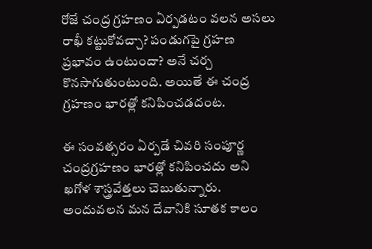రోజే చంద్ర గ్రహణం ఏర్పడటం వలన అసలు రాఖీ కట్టుకోవచ్చా? పండుగపై గ్రహణ ప్రభావం ఉంటుందా? అనే చర్చ కొనసాగుతుంటుంది. అయితే ఈ చంద్ర గ్రహణం భారత్లో కనిపించడదంట.

ఈ సంవత్సరం ఏర్పడే చివరి సంపూర్ణ చంద్రగ్రహణం భారత్లో కనిపించదు అని ఖగోళ శాస్త్రవేత్తలు చెబుతున్నారు. అందువలన మన దేవానికి సూతక కాలం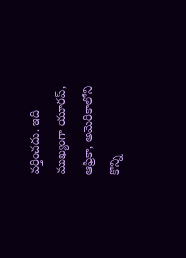వర్తించదు. ఇది ముఖ్యంగా యూరప్, ఆఫ్రికా, అమెరికాలోని కొన్ని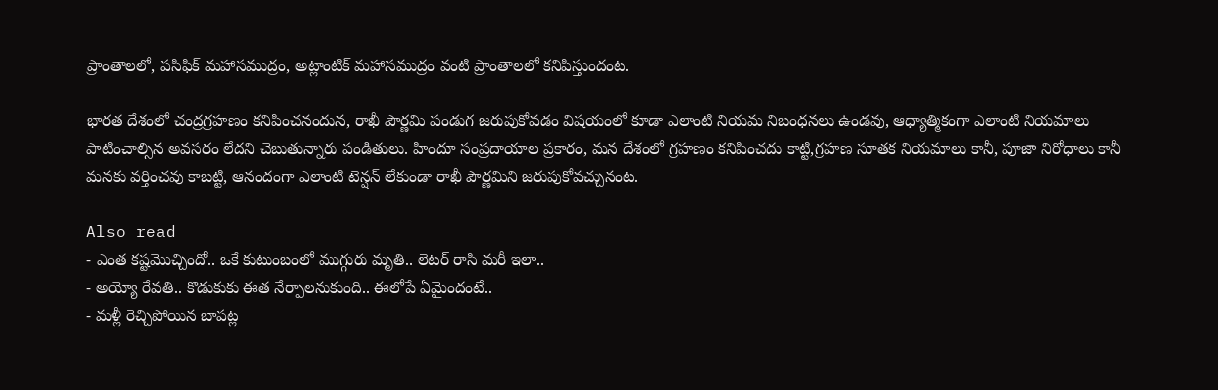ప్రాంతాలలో, పసిఫిక్ మహాసముద్రం, అట్లాంటిక్ మహాసముద్రం వంటి ప్రాంతాలలో కనిపిస్తుందంట.

భారత దేశంలో చంద్రగ్రహణం కనిపించనందున, రాఖీ పౌర్ణమి పండుగ జరుపుకోవడం విషయంలో కూడా ఎలాంటి నియమ నిబంధనలు ఉండవు, ఆధ్యాత్మికంగా ఎలాంటి నియమాలు పాటించాల్సిన అవసరం లేదని చెబుతున్నారు పండితులు. హిందూ సంప్రదాయాల ప్రకారం, మన దేశంలో గ్రహణం కనిపించదు కాట్టి,గ్రహణ సూతక నియమాలు కానీ, పూజా నిరోధాలు కానీ మనకు వర్తించవు కాబట్టి, ఆనందంగా ఎలాంటి టెన్షన్ లేకుండా రాఖీ పౌర్ణమిని జరుపుకోవచ్చునంట.

Also read
- ఎంత కష్టమొచ్చిందో.. ఒకే కుటుంబంలో ముగ్గురు మృతి.. లెటర్ రాసి మరీ ఇలా..
- అయ్యో రేవతి.. కొడుకుకు ఈత నేర్పాలనుకుంది.. ఈలోపే ఏమైందంటే..
- మళ్లీ రెచ్చిపోయిన బాపట్ల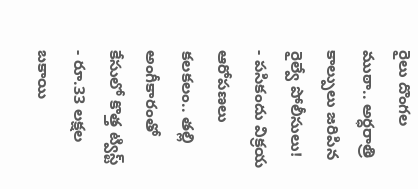రైలు దొంగల ముఠా.. అర్ధరాత్రి కాల్పులు జరిపిన రైల్వే పోలీసులు!
- పసికందు విక్రయ ఆరోపణలు కలకలం.. తల్లి అంగీకారంతో కేసులో కొత్త ట్విస్ట్
- రూ.33 లక్షల బకాయి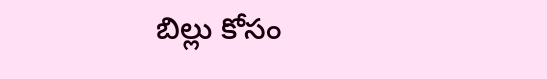బిల్లు కోసం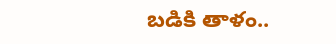బడికి తాళం..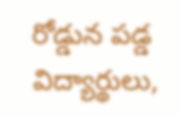రోడ్డున పడ్డ విద్యార్థులు,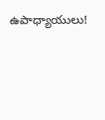ఉపాధ్యాయులు!